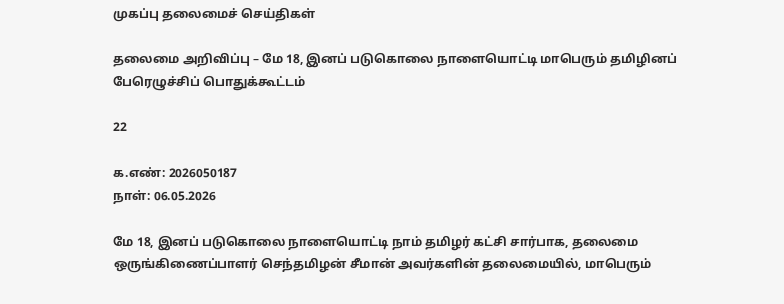முகப்பு தலைமைச் செய்திகள்

தலைமை அறிவிப்பு – மே 18, இனப் படுகொலை நாளையொட்டி மாபெரும் தமிழினப் பேரெழுச்சிப் பொதுக்கூட்டம்

22

க.எண்: 2026050187
நாள்: 06.05.2026

மே 18, இனப் படுகொலை நாளையொட்டி நாம் தமிழர் கட்சி சார்பாக, தலைமை ஒருங்கிணைப்பாளர் செந்தமிழன் சீமான் அவர்களின் தலைமையில், மாபெரும்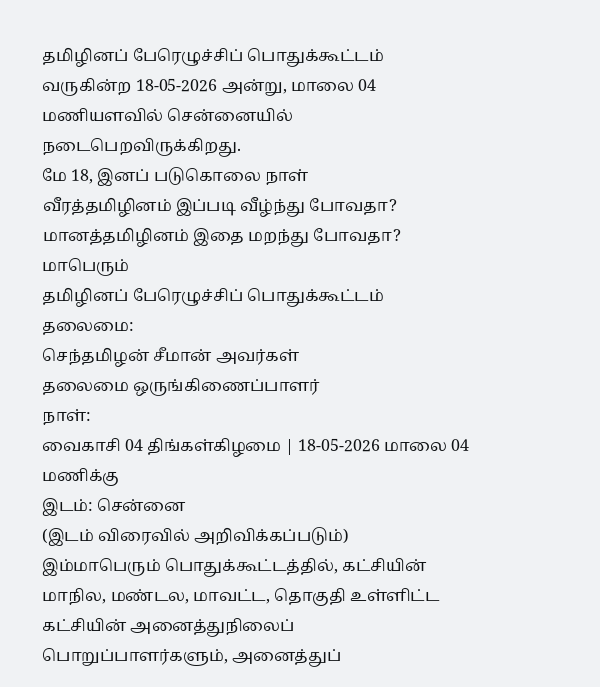தமிழினப் பேரெழுச்சிப் பொதுக்கூட்டம் வருகின்ற 18-05-2026 அன்று, மாலை 04 மணியளவில் சென்னையில் நடைபெறவிருக்கிறது.
மே 18, இனப் படுகொலை நாள்
வீரத்தமிழினம் இப்படி வீழ்ந்து போவதா? மானத்தமிழினம் இதை மறந்து போவதா? மாபெரும்
தமிழினப் பேரெழுச்சிப் பொதுக்கூட்டம்
தலைமை:
செந்தமிழன் சீமான் அவர்கள்
தலைமை ஒருங்கிணைப்பாளர்
நாள்:
வைகாசி 04 திங்கள்கிழமை | 18-05-2026 மாலை 04 மணிக்கு
இடம்: சென்னை
(இடம் விரைவில் அறிவிக்கப்படும்)
இம்மாபெரும் பொதுக்கூட்டத்தில், கட்சியின் மாநில, மண்டல, மாவட்ட, தொகுதி உள்ளிட்ட கட்சியின் அனைத்துநிலைப் பொறுப்பாளர்களும், அனைத்துப்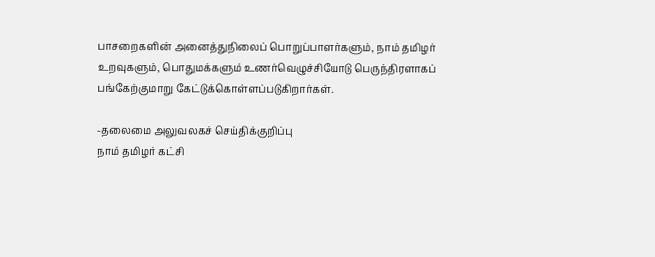பாசறைகளின் அனைத்துநிலைப் பொறுப்பாளர்களும், நாம் தமிழர் உறவுகளும், பொதுமக்களும் உணர்வெழுச்சியோடு பெருந்திரளாகப் பங்கேற்குமாறு கேட்டுக்கொள்ளப்படுகிறார்கள்.

-தலைமை அலுவலகச் செய்திக்குறிப்பு
நாம் தமிழர் கட்சி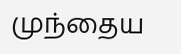முந்தைய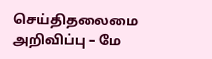செய்திதலைமை அறிவிப்பு – மே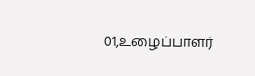01,உழைப்பாளர்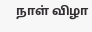நாள் விழா